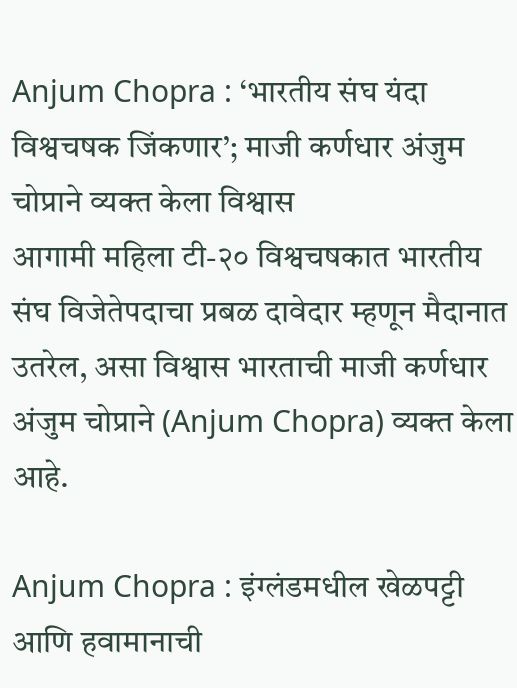Anjum Chopra : ‘भारतीय संघ यंदा विश्वचषक जिंकणार’; माजी कर्णधार अंजुम चोप्राने व्यक्त केला विश्वास
आगामी महिला टी-२० विश्वचषकात भारतीय संघ विजेतेपदाचा प्रबळ दावेदार म्हणून मैदानात उतरेल, असा विश्वास भारताची माजी कर्णधार अंजुम चोप्राने (Anjum Chopra) व्यक्त केला आहे.

Anjum Chopra : इंग्लंडमधील खेळपट्टी आणि हवामानाची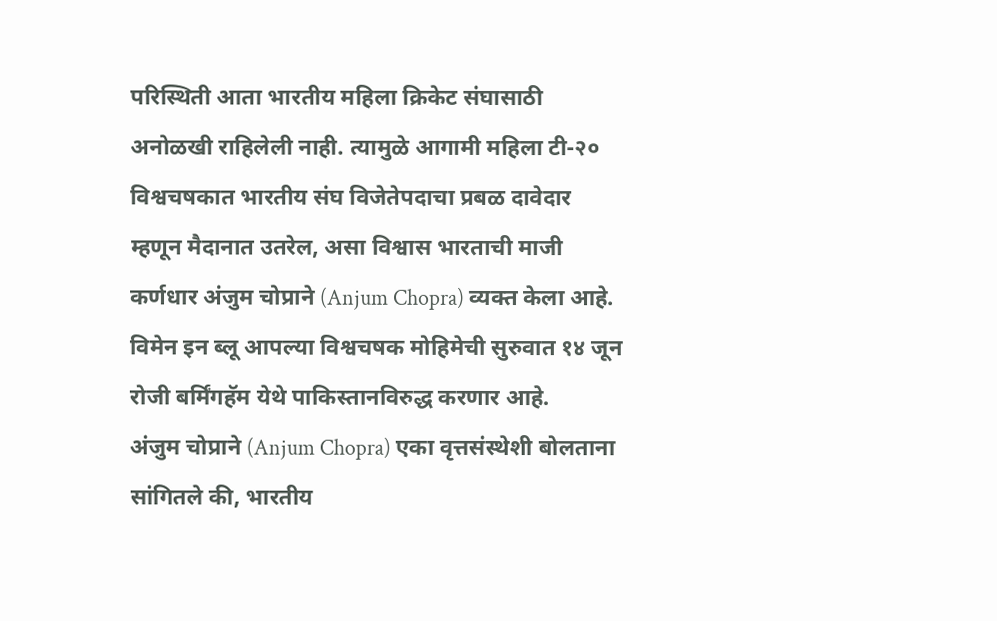परिस्थिती आता भारतीय महिला क्रिकेट संघासाठी अनोळखी राहिलेली नाही. त्यामुळे आगामी महिला टी-२० विश्वचषकात भारतीय संघ विजेतेपदाचा प्रबळ दावेदार म्हणून मैदानात उतरेल, असा विश्वास भारताची माजी कर्णधार अंजुम चोप्राने (Anjum Chopra) व्यक्त केला आहे. विमेन इन ब्लू आपल्या विश्वचषक मोहिमेची सुरुवात १४ जून रोजी बर्मिंगहॅम येथे पाकिस्तानविरुद्ध करणार आहे.
अंजुम चोप्राने (Anjum Chopra) एका वृत्तसंस्थेशी बोलताना सांगितले की, भारतीय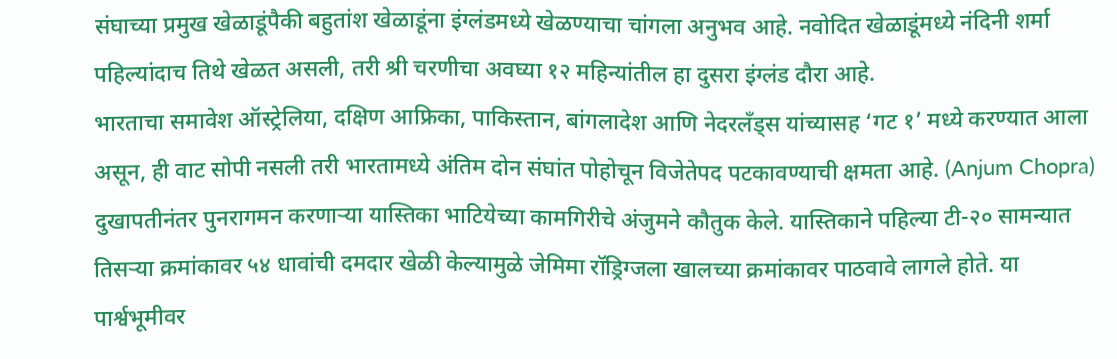संघाच्या प्रमुख खेळाडूंपैकी बहुतांश खेळाडूंना इंग्लंडमध्ये खेळण्याचा चांगला अनुभव आहे. नवोदित खेळाडूंमध्ये नंदिनी शर्मा पहिल्यांदाच तिथे खेळत असली, तरी श्री चरणीचा अवघ्या १२ महिन्यांतील हा दुसरा इंग्लंड दौरा आहे.
भारताचा समावेश ऑस्ट्रेलिया, दक्षिण आफ्रिका, पाकिस्तान, बांगलादेश आणि नेदरलँड्स यांच्यासह ‘गट १’ मध्ये करण्यात आला असून, ही वाट सोपी नसली तरी भारतामध्ये अंतिम दोन संघांत पोहोचून विजेतेपद पटकावण्याची क्षमता आहे. (Anjum Chopra)
दुखापतीनंतर पुनरागमन करणाऱ्या यास्तिका भाटियेच्या कामगिरीचे अंजुमने कौतुक केले. यास्तिकाने पहिल्या टी-२० सामन्यात तिसऱ्या क्रमांकावर ५४ धावांची दमदार खेळी केल्यामुळे जेमिमा रॉड्रिग्जला खालच्या क्रमांकावर पाठवावे लागले होते. या पार्श्वभूमीवर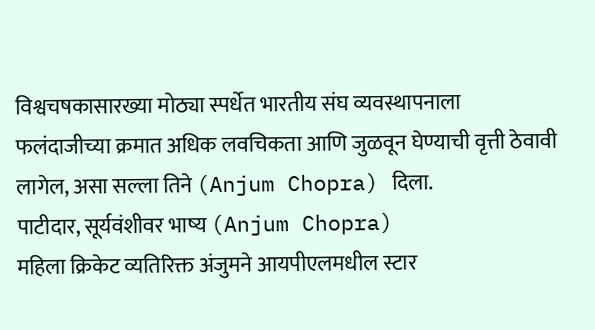विश्वचषकासारख्या मोठ्या स्पर्धेत भारतीय संघ व्यवस्थापनाला फलंदाजीच्या क्रमात अधिक लवचिकता आणि जुळवून घेण्याची वृत्ती ठेवावी लागेल, असा सल्ला तिने (Anjum Chopra) दिला.
पाटीदार, सूर्यवंशीवर भाष्य (Anjum Chopra)
महिला क्रिकेट व्यतिरिक्त अंजुमने आयपीएलमधील स्टार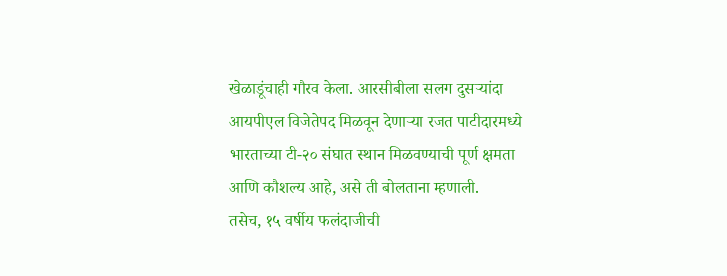खेळाडूंचाही गौरव केला. आरसीबीला सलग दुसऱ्यांदा आयपीएल विजेतेपद मिळवून देणाऱ्या रजत पाटीदारमध्ये भारताच्या टी-२० संघात स्थान मिळवण्याची पूर्ण क्षमता आणि कौशल्य आहे, असे ती बोलताना म्हणाली.
तसेच, १५ वर्षीय फलंदाजीची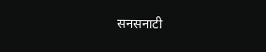सनसनाटी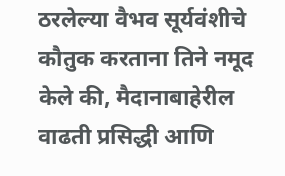ठरलेल्या वैभव सूर्यवंशीचे कौतुक करताना तिने नमूद केले की, मैदानाबाहेरील वाढती प्रसिद्धी आणि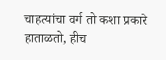चाहत्यांचा वर्ग तो कशा प्रकारे हाताळतो, हीच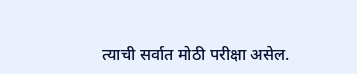त्याची सर्वात मोठी परीक्षा असेल.